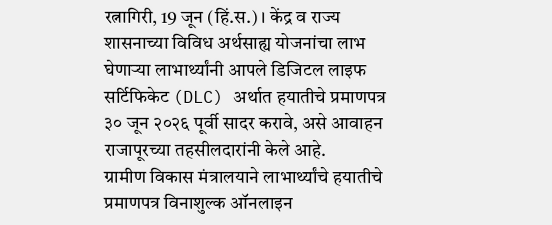रत्नागिरी, 19 जून (हिं.स.) । केंद्र व राज्य शासनाच्या विविध अर्थसाह्य योजनांचा लाभ घेणाऱ्या लाभार्थ्यांनी आपले डिजिटल लाइफ सर्टिफिकेट (DLC) अर्थात हयातीचे प्रमाणपत्र ३० जून २०२६ पूर्वी सादर करावे, असे आवाहन राजापूरच्या तहसीलदारांनी केले आहे.
ग्रामीण विकास मंत्रालयाने लाभार्थ्यांचे हयातीचे प्रमाणपत्र विनाशुल्क ऑनलाइन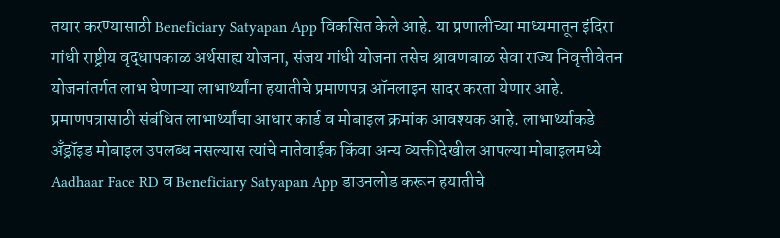तयार करण्यासाठी Beneficiary Satyapan App विकसित केले आहे. या प्रणालीच्या माध्यमातून इंदिरा गांधी राष्ट्रीय वृद्धापकाळ अर्थसाह्य योजना, संजय गांधी योजना तसेच श्रावणबाळ सेवा राज्य निवृत्तीवेतन योजनांतर्गत लाभ घेणाऱ्या लाभार्थ्यांना हयातीचे प्रमाणपत्र ऑनलाइन सादर करता येणार आहे.
प्रमाणपत्रासाठी संबंधित लाभार्थ्यांचा आधार कार्ड व मोबाइल क्रमांक आवश्यक आहे. लाभार्थ्याकडे अँड्रॉइड मोबाइल उपलब्ध नसल्यास त्यांचे नातेवाईक किंवा अन्य व्यक्तीदेखील आपल्या मोबाइलमध्ये Aadhaar Face RD व Beneficiary Satyapan App डाउनलोड करून हयातीचे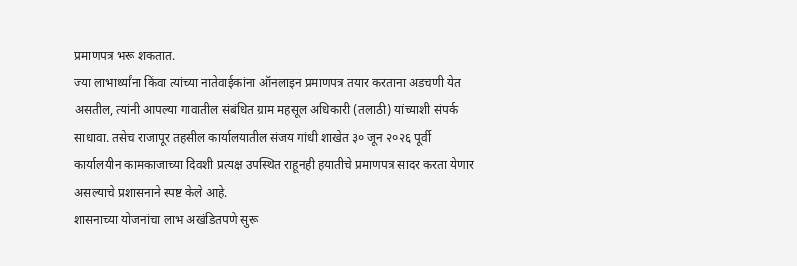प्रमाणपत्र भरू शकतात.
ज्या लाभार्थ्यांना किंवा त्यांच्या नातेवाईकांना ऑनलाइन प्रमाणपत्र तयार करताना अडचणी येत असतील, त्यांनी आपल्या गावातील संबंधित ग्राम महसूल अधिकारी (तलाठी) यांच्याशी संपर्क साधावा. तसेच राजापूर तहसील कार्यालयातील संजय गांधी शाखेत ३० जून २०२६ पूर्वी कार्यालयीन कामकाजाच्या दिवशी प्रत्यक्ष उपस्थित राहूनही हयातीचे प्रमाणपत्र सादर करता येणार असल्याचे प्रशासनाने स्पष्ट केले आहे.
शासनाच्या योजनांचा लाभ अखंडितपणे सुरू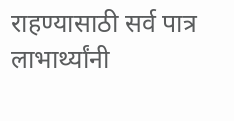राहण्यासाठी सर्व पात्र लाभार्थ्यांनी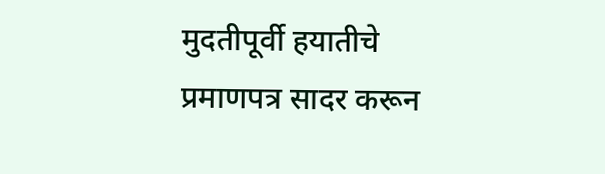मुदतीपूर्वी हयातीचे प्रमाणपत्र सादर करून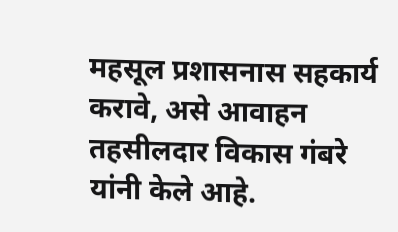महसूल प्रशासनास सहकार्य करावे, असे आवाहन तहसीलदार विकास गंबरे यांनी केले आहे.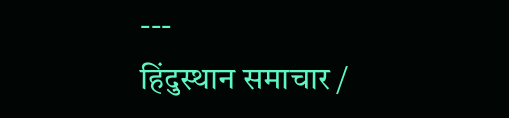---
हिंदुस्थान समाचार /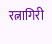रत्नागिरी